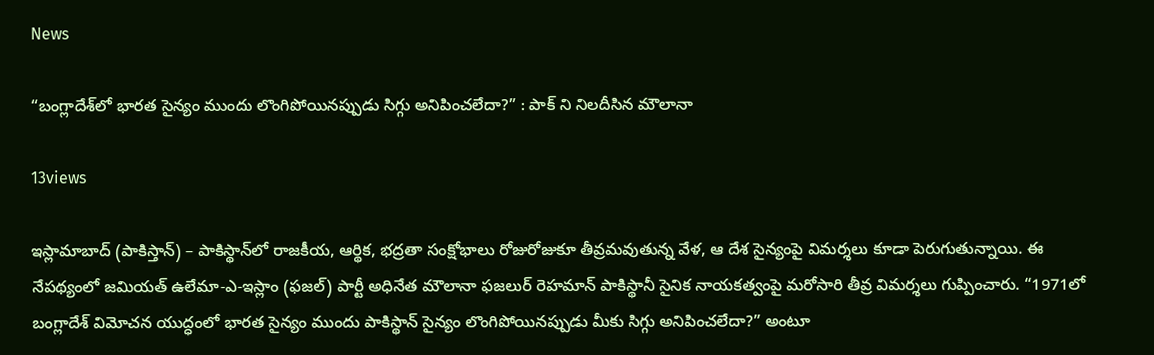News

“బంగ్లాదేశ్‌లో భారత సైన్యం ముందు లొంగిపోయినప్పుడు సిగ్గు అనిపించలేదా?” : పాక్ ని నిలదీసిన మౌలానా

13views

ఇస్లామాబాద్ (పాకిస్తాన్) – పాకిస్థాన్‌లో రాజకీయ, ఆర్థిక, భద్రతా సంక్షోభాలు రోజురోజుకూ తీవ్రమవుతున్న వేళ, ఆ దేశ సైన్యంపై విమర్శలు కూడా పెరుగుతున్నాయి. ఈ నేపథ్యంలో జమియత్ ఉలేమా-ఎ-ఇస్లాం (ఫజల్) పార్టీ అధినేత మౌలానా ఫజలుర్ రెహమాన్ పాకిస్థానీ సైనిక నాయకత్వంపై మరోసారి తీవ్ర విమర్శలు గుప్పించారు. “1971లో బంగ్లాదేశ్ విమోచన యుద్ధంలో భారత సైన్యం ముందు పాకిస్థాన్ సైన్యం లొంగిపోయినప్పుడు మీకు సిగ్గు అనిపించలేదా?” అంటూ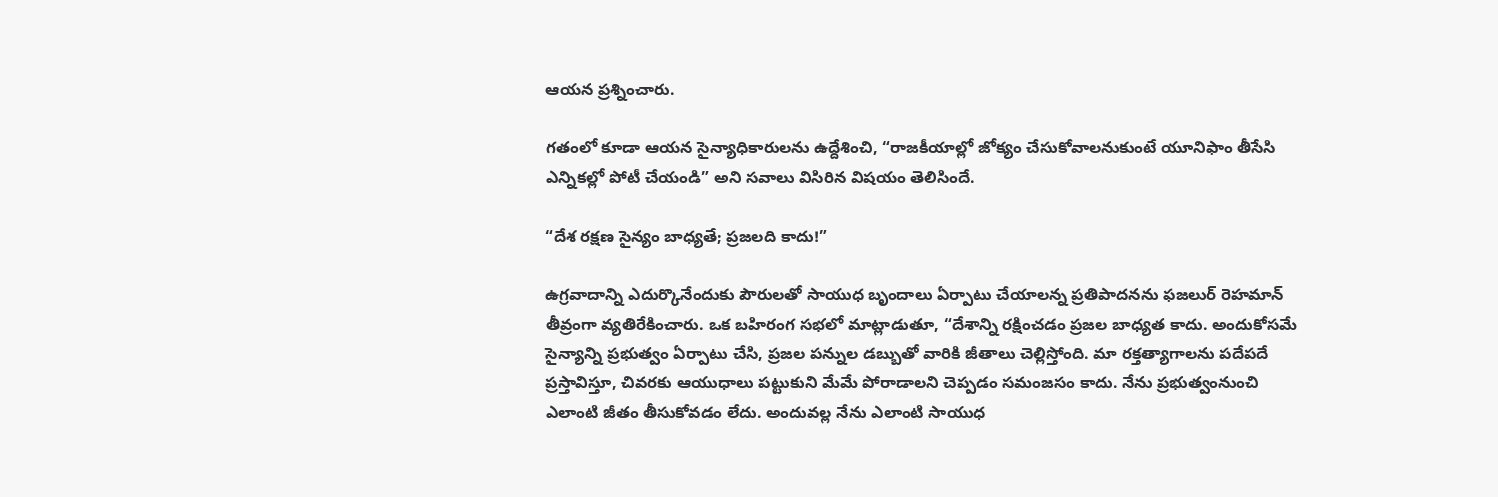ఆయన ప్రశ్నించారు.

గతంలో కూడా ఆయన సైన్యాధికారులను ఉద్దేశించి, “రాజకీయాల్లో జోక్యం చేసుకోవాలనుకుంటే యూనిఫాం తీసేసి ఎన్నికల్లో పోటీ చేయండి” అని సవాలు విసిరిన విషయం తెలిసిందే.

“దేశ రక్షణ సైన్యం బాధ్యతే; ప్రజలది కాదు!”

ఉగ్రవాదాన్ని ఎదుర్కొనేందుకు పౌరులతో సాయుధ బృందాలు ఏర్పాటు చేయాలన్న ప్రతిపాదనను ఫజలుర్ రెహమాన్ తీవ్రంగా వ్యతిరేకించారు. ఒక బహిరంగ సభలో మాట్లాడుతూ, “దేశాన్ని రక్షించడం ప్రజల బాధ్యత కాదు. అందుకోసమే సైన్యాన్ని ప్రభుత్వం ఏర్పాటు చేసి, ప్రజల పన్నుల డబ్బుతో వారికి జీతాలు చెల్లిస్తోంది. మా రక్తత్యాగాలను పదేపదే ప్రస్తావిస్తూ, చివరకు ఆయుధాలు పట్టుకుని మేమే పోరాడాలని చెప్పడం సమంజసం కాదు. నేను ప్రభుత్వంనుంచి ఎలాంటి జీతం తీసుకోవడం లేదు. అందువల్ల నేను ఎలాంటి సాయుధ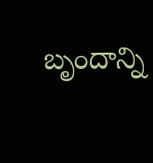బృందాన్ని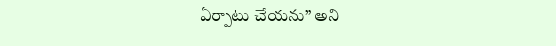ఏర్పాటు చేయను” అని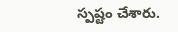స్పష్టం చేశారు.